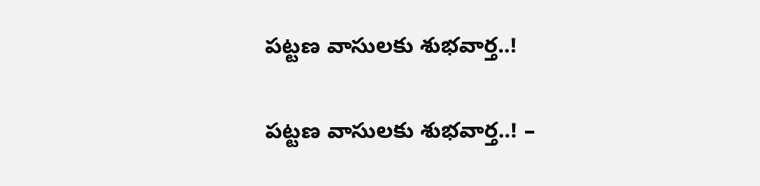పట్టణ వాసులకు శుభవార్త..!

పట్టణ వాసులకు శుభవార్త..! –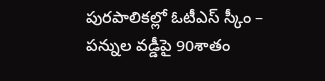పురపాలికల్లో ఓటీఎస్ స్కీం – పన్నుల వడ్డీపై 90శాతం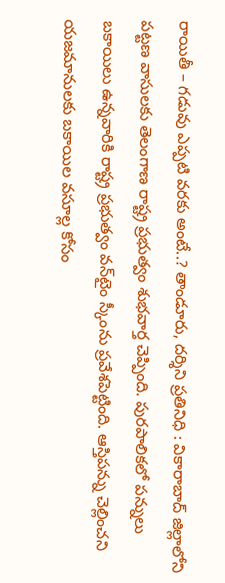రాయితీ – గడువు ఎప్పటి వరకు అంటే..? తాండూరు, దర్శిని ప్రతినిధి : వికారాబాద్‌ జిల్లాలోని పట్టణ వాసులకు తెలంగాణ రాష్ట్ర ప్రభుత్వం శుభవార్త చెప్పింది. పురపాలికలో పన్నులు బకాయిలు ఉన్నవారికి రాష్ట్ర ప్రభుత్వం వన్‌టైం స్కీంను ప్రవేశపెట్టింది. ఆస్తిపన్ను చెల్లించని యజమానులకు బకాయిల వసూల్ల కోసం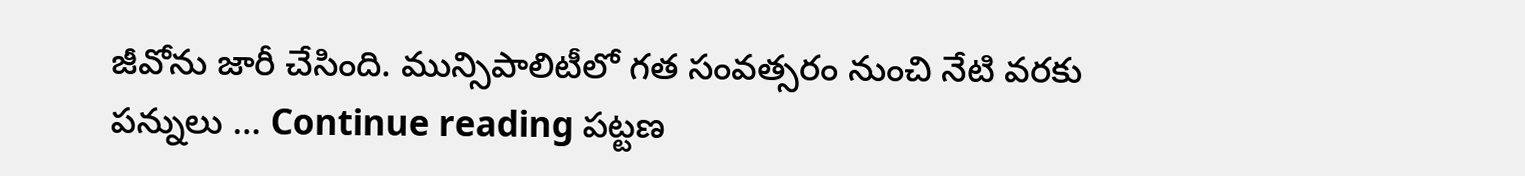జీవోను జారీ చేసింది. మున్సిపాలిటీలో గత సంవత్సరం నుంచి నేటి వరకు పన్నులు … Continue reading పట్టణ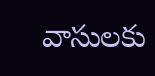వాసులకు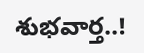శుభవార్త..!